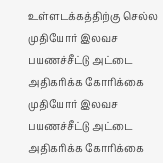உள்ளடக்கத்திற்கு செல்ல
முதியோர் இலவச பயணச்சீட்டு அட்டை அதிகரிக்க கோரிக்கை
முதியோர் இலவச பயணச்சீட்டு அட்டை அதிகரிக்க கோரிக்கை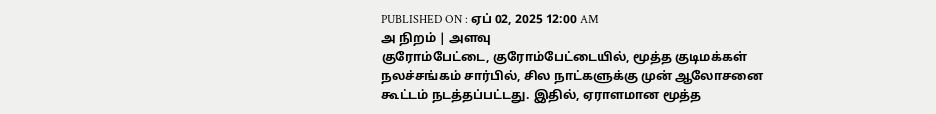PUBLISHED ON : ஏப் 02, 2025 12:00 AM
அ நிறம் | அளவு
குரோம்பேட்டை, குரோம்பேட்டையில், மூத்த குடிமக்கள் நலச்சங்கம் சார்பில், சில நாட்களுக்கு முன் ஆலோசனை கூட்டம் நடத்தப்பட்டது. இதில், ஏராளமான மூத்த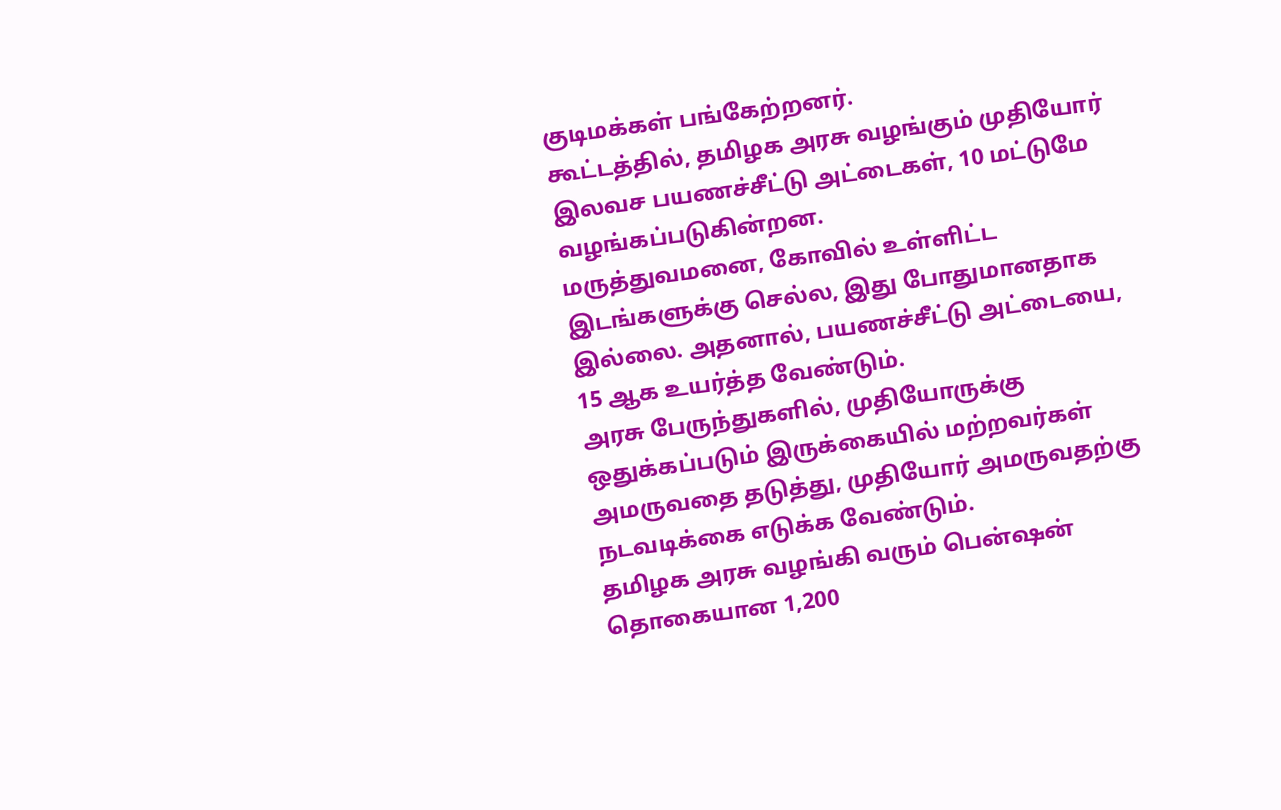குடிமக்கள் பங்கேற்றனர்.
கூட்டத்தில், தமிழக அரசு வழங்கும் முதியோர் இலவச பயணச்சீட்டு அட்டைகள், 10 மட்டுமே வழங்கப்படுகின்றன.
மருத்துவமனை, கோவில் உள்ளிட்ட இடங்களுக்கு செல்ல, இது போதுமானதாக இல்லை. அதனால், பயணச்சீட்டு அட்டையை, 15 ஆக உயர்த்த வேண்டும்.
அரசு பேருந்துகளில், முதியோருக்கு ஒதுக்கப்படும் இருக்கையில் மற்றவர்கள் அமருவதை தடுத்து, முதியோர் அமருவதற்கு நடவடிக்கை எடுக்க வேண்டும்.
தமிழக அரசு வழங்கி வரும் பென்ஷன் தொகையான 1,200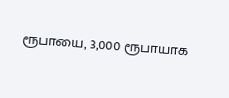ரூபாயை, 3,000 ரூபாயாக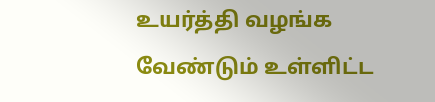உயர்த்தி வழங்க வேண்டும் உள்ளிட்ட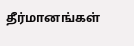தீர்மானங்கள்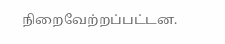நிறைவேற்றப்பட்டன.